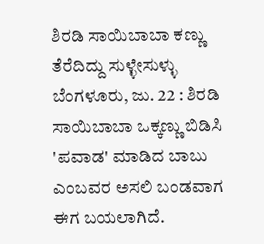ಶಿರಡಿ ಸಾಯಿಬಾಬಾ ಕಣ್ಣು ತೆರೆದಿದ್ದು ಸುಳ್ಳೇಸುಳ್ಳು
ಬೆಂಗಳೂರು, ಜು. 22 : ಶಿರಡಿ ಸಾಯಿಬಾಬಾ ಒಕ್ಕಣ್ಣು ಬಿಡಿಸಿ 'ಪವಾಡ' ಮಾಡಿದ ಬಾಬು ಎಂಬವರ ಅಸಲಿ ಬಂಡವಾಗ ಈಗ ಬಯಲಾಗಿದೆ.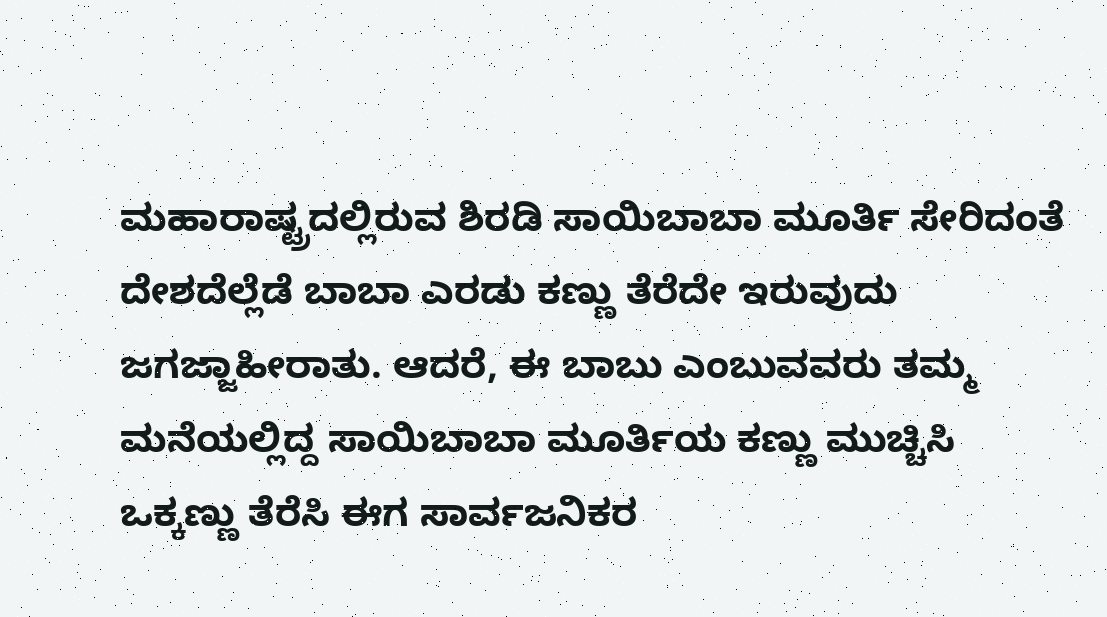ಮಹಾರಾಷ್ಟ್ರದಲ್ಲಿರುವ ಶಿರಡಿ ಸಾಯಿಬಾಬಾ ಮೂರ್ತಿ ಸೇರಿದಂತೆ ದೇಶದೆಲ್ಲೆಡೆ ಬಾಬಾ ಎರಡು ಕಣ್ಣು ತೆರೆದೇ ಇರುವುದು ಜಗಜ್ಜಾಹೀರಾತು. ಆದರೆ, ಈ ಬಾಬು ಎಂಬುವವರು ತಮ್ಮ ಮನೆಯಲ್ಲಿದ್ದ ಸಾಯಿಬಾಬಾ ಮೂರ್ತಿಯ ಕಣ್ಣು ಮುಚ್ಚಿಸಿ ಒಕ್ಕಣ್ಣು ತೆರೆಸಿ ಈಗ ಸಾರ್ವಜನಿಕರ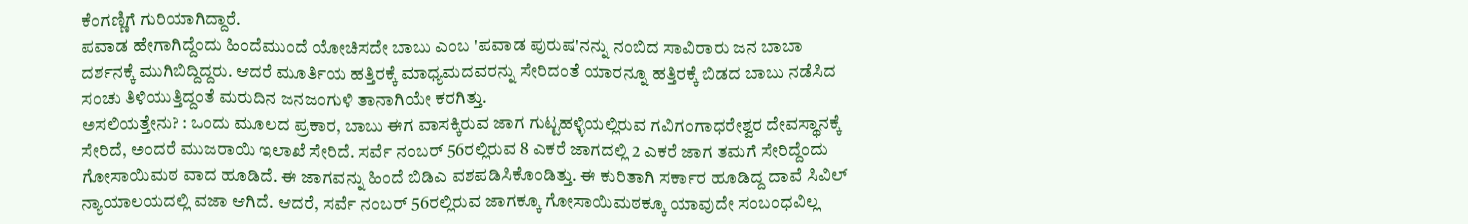ಕೆಂಗಣ್ಣಿಗೆ ಗುರಿಯಾಗಿದ್ದಾರೆ.
ಪವಾಡ ಹೇಗಾಗಿದ್ದೆಂದು ಹಿಂದೆಮುಂದೆ ಯೋಚಿಸದೇ ಬಾಬು ಎಂಬ 'ಪವಾಡ ಪುರುಷ'ನನ್ನು ನಂಬಿದ ಸಾವಿರಾರು ಜನ ಬಾಬಾ ದರ್ಶನಕ್ಕೆ ಮುಗಿಬಿದ್ದಿದ್ದರು. ಆದರೆ ಮೂರ್ತಿಯ ಹತ್ತಿರಕ್ಕೆ ಮಾಧ್ಯಮದವರನ್ನು ಸೇರಿದಂತೆ ಯಾರನ್ನೂ ಹತ್ತಿರಕ್ಕೆ ಬಿಡದ ಬಾಬು ನಡೆಸಿದ ಸಂಚು ತಿಳಿಯುತ್ತಿದ್ದಂತೆ ಮರುದಿನ ಜನಜಂಗುಳಿ ತಾನಾಗಿಯೇ ಕರಗಿತ್ತು.
ಅಸಲಿಯತ್ತೇನು? : ಒಂದು ಮೂಲದ ಪ್ರಕಾರ, ಬಾಬು ಈಗ ವಾಸಕ್ಕಿರುವ ಜಾಗ ಗುಟ್ಟಹಳ್ಳಿಯಲ್ಲಿರುವ ಗವಿಗಂಗಾಧರೇಶ್ವರ ದೇವಸ್ಥಾನಕ್ಕೆ ಸೇರಿದೆ, ಅಂದರೆ ಮುಜರಾಯಿ ಇಲಾಖೆ ಸೇರಿದೆ. ಸರ್ವೆ ನಂಬರ್ 56ರಲ್ಲಿರುವ 8 ಎಕರೆ ಜಾಗದಲ್ಲಿ 2 ಎಕರೆ ಜಾಗ ತಮಗೆ ಸೇರಿದ್ದೆಂದು ಗೋಸಾಯಿಮಠ ವಾದ ಹೂಡಿದೆ. ಈ ಜಾಗವನ್ನು ಹಿಂದೆ ಬಿಡಿಎ ವಶಪಡಿಸಿಕೊಂಡಿತ್ತು. ಈ ಕುರಿತಾಗಿ ಸರ್ಕಾರ ಹೂಡಿದ್ದ ದಾವೆ ಸಿವಿಲ್ ನ್ಯಾಯಾಲಯದಲ್ಲಿ ವಜಾ ಆಗಿದೆ. ಆದರೆ, ಸರ್ವೆ ನಂಬರ್ 56ರಲ್ಲಿರುವ ಜಾಗಕ್ಕೂ ಗೋಸಾಯಿಮಠಕ್ಕೂ ಯಾವುದೇ ಸಂಬಂಧವಿಲ್ಲ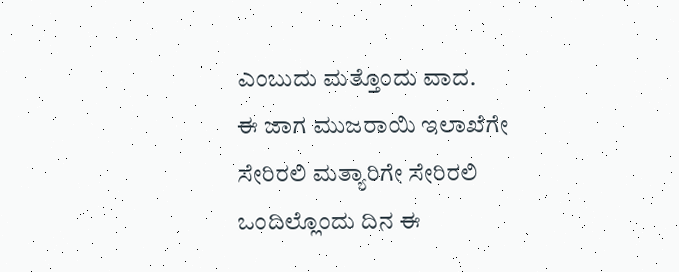ಎಂಬುದು ಮತ್ತೊಂದು ವಾದ.
ಈ ಜಾಗ ಮುಜರಾಯಿ ಇಲಾಖೆಗೇ ಸೇರಿರಲಿ ಮತ್ಯಾರಿಗೇ ಸೇರಿರಲಿ ಒಂದಿಲ್ಲೊಂದು ದಿನ ಈ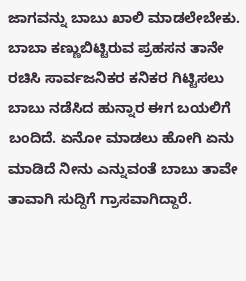ಜಾಗವನ್ನು ಬಾಬು ಖಾಲಿ ಮಾಡಲೇಬೇಕು. ಬಾಬಾ ಕಣ್ಣುಬಿಟ್ಟಿರುವ ಪ್ರಹಸನ ತಾನೇ ರಚಿಸಿ ಸಾರ್ವಜನಿಕರ ಕನಿಕರ ಗಿಟ್ಟಿಸಲು ಬಾಬು ನಡೆಸಿದ ಹುನ್ನಾರ ಈಗ ಬಯಲಿಗೆ ಬಂದಿದೆ. ಏನೋ ಮಾಡಲು ಹೋಗಿ ಏನು ಮಾಡಿದೆ ನೀನು ಎನ್ನುವಂತೆ ಬಾಬು ತಾವೇ ತಾವಾಗಿ ಸುದ್ದಿಗೆ ಗ್ರಾಸವಾಗಿದ್ದಾರೆ.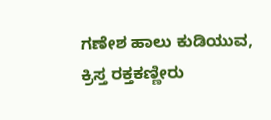ಗಣೇಶ ಹಾಲು ಕುಡಿಯುವ, ಕ್ರಿಸ್ತ ರಕ್ತಕಣ್ಣೀರು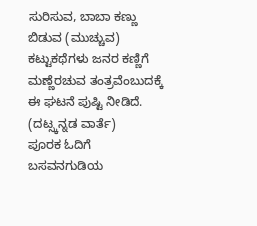ಸುರಿಸುವ, ಬಾಬಾ ಕಣ್ಣು ಬಿಡುವ (ಮುಚ್ಚುವ) ಕಟ್ಟುಕಥೆಗಳು ಜನರ ಕಣ್ಣಿಗೆ ಮಣ್ಣೆರಚುವ ತಂತ್ರವೆಂಬುದಕ್ಕೆ ಈ ಘಟನೆ ಪುಷ್ಟಿ ನೀಡಿದೆ.
(ದಟ್ಸ್ಕನ್ನಡ ವಾರ್ತೆ)
ಪೂರಕ ಓದಿಗೆ
ಬಸವನಗುಡಿಯ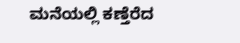ಮನೆಯಲ್ಲಿ ಕಣ್ತೆರೆದ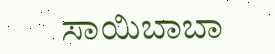ಸಾಯಿಬಾಬಾ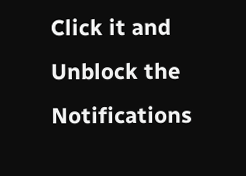Click it and Unblock the Notifications